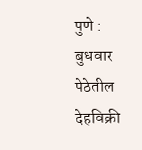पुणे : बुधवार पेठेतील देहविक्री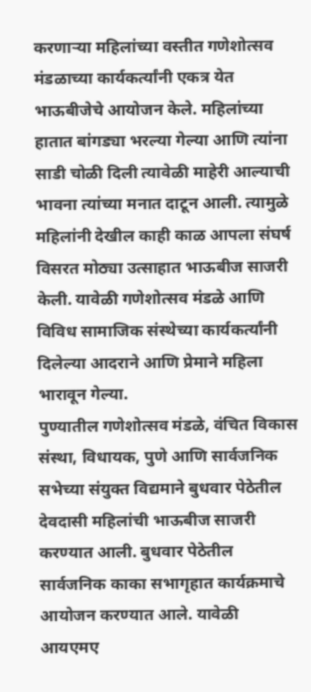करणाऱ्या महिलांच्या वस्तीत गणेशोत्सव मंडळाच्या कार्यकर्त्यांनी एकत्र येत भाऊबीजेचे आयोजन केले. महिलांच्या हातात बांगड्या भरल्या गेल्या आणि त्यांना साडी चोळी दिली त्यावेळी माहेरी आल्याची भावना त्यांच्या मनात दाटून आली. त्यामुळे महिलांनी देखील काही काळ आपला संघर्ष विसरत मोठ्या उत्साहात भाऊबीज साजरी केली. यावेळी गणेशोत्सव मंडळे आणि विविध सामाजिक संस्थेच्या कार्यकर्त्यांनी दिलेल्या आदराने आणि प्रेमाने महिला भारावून गेल्या.
पुण्यातील गणेशोत्सव मंडळे, वंचित विकास संस्था, विधायक, पुणे आणि सार्वजनिक सभेच्या संयुक्त विद्यमाने बुधवार पेठेतील देवदासी महिलांची भाऊबीज साजरी करण्यात आली. बुधवार पेठेतील सार्वजनिक काका सभागृहात कार्यक्रमाचे आयोजन करण्यात आले. यावेळी आयएमए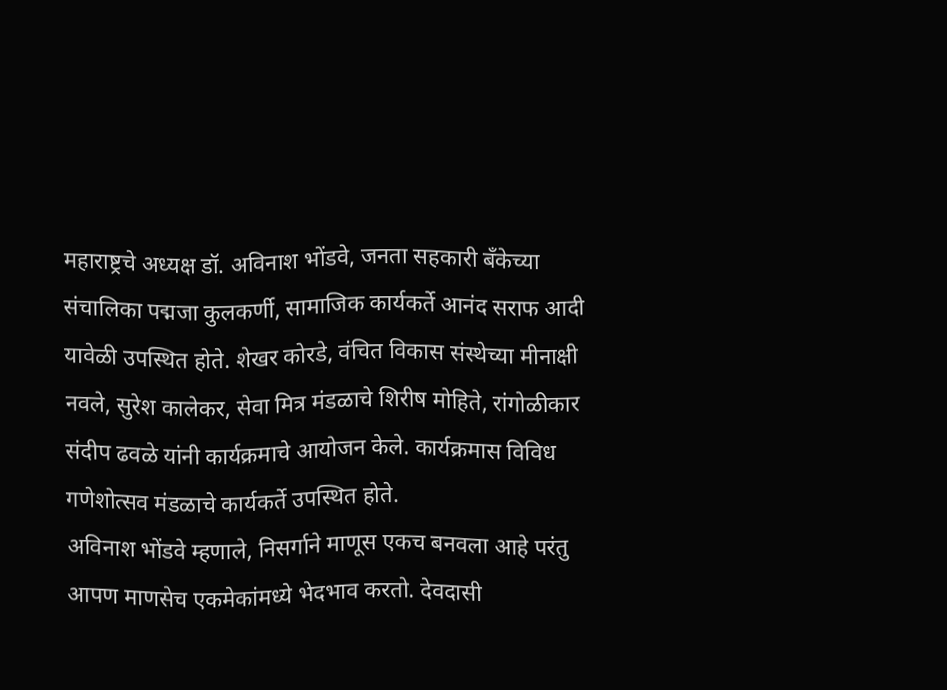महाराष्ट्रचे अध्यक्ष डॉ. अविनाश भोंडवे, जनता सहकारी बँकेच्या संचालिका पद्मजा कुलकर्णी, सामाजिक कार्यकर्ते आनंद सराफ आदी यावेळी उपस्थित होते. शेखर कोरडे, वंचित विकास संस्थेच्या मीनाक्षी नवले, सुरेश कालेकर, सेवा मित्र मंडळाचे शिरीष मोहिते, रांगोळीकार संदीप ढवळे यांनी कार्यक्रमाचे आयोजन केले. कार्यक्रमास विविध गणेशोत्सव मंडळाचे कार्यकर्ते उपस्थित होते.
अविनाश भोंडवे म्हणाले, निसर्गाने माणूस एकच बनवला आहे परंतु आपण माणसेच एकमेकांमध्ये भेदभाव करतो. देवदासी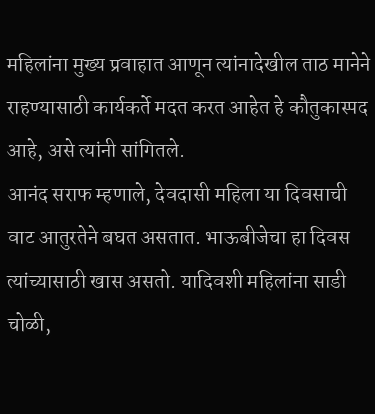महिलांना मुख्य प्रवाहात आणून त्यांनादेखील ताठ मानेने राहण्यासाठी कार्यकर्ते मदत करत आहेत हे कौतुकास्पद आहे, असे त्यांनी सांगितले.
आनंद सराफ म्हणाले, देवदासी महिला या दिवसाची वाट आतुरतेने बघत असतात. भाऊबीजेचा हा दिवस त्यांच्यासाठी खास असतो. यादिवशी महिलांना साडी चोळी,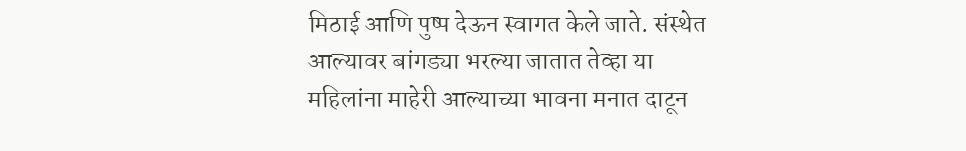मिठाई आणि पुष्प देऊन स्वागत केले जाते. संस्थेत आल्यावर बांगड्या भरल्या जातात तेव्हा या महिलांना माहेरी आल्याच्या भावना मनात दाटून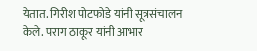येतात. गिरीश पोटफोडे यांनी सूत्रसंचालन केले. पराग ठाकूर यांनी आभार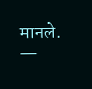मानले.
—